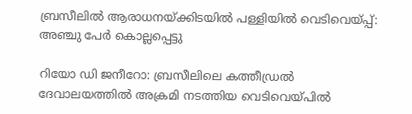ബ്രസീലിൽ ആരാധനയ്ക്കിടയിൽ പള്ളിയിൽ വെടിവെയ്പ്പ്: അഞ്ചു പേർ കൊല്ലപ്പെട്ടു

റിയോ ഡി ജനീറോ: ബ്രസീലിലെ കത്തീഡ്രല്‍ ദേവാലയത്തില്‍ അക്രമി നടത്തിയ വെടിവെയ്പില്‍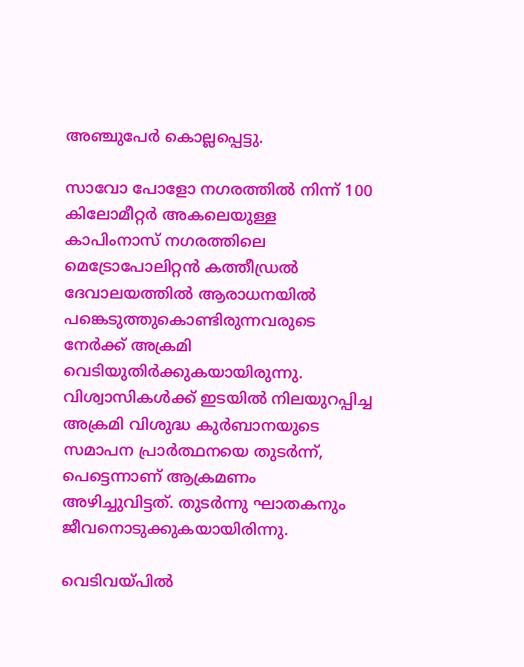അഞ്ചുപേര്‍ കൊല്ലപ്പെട്ടു.

സാവോ പോളോ നഗരത്തില്‍ നിന്ന് 100 കിലോമീറ്റര്‍ അകലെയുള്ള കാപിംനാസ് നഗരത്തിലെ മെട്രോപോലിറ്റന്‍ കത്തീഡ്രല്‍ ദേവാലയത്തില്‍ ആരാധനയില്‍ പങ്കെടുത്തുകൊണ്ടിരുന്നവരുടെ നേര്‍ക്ക് അക്രമി വെടിയുതിര്‍ക്കുകയായിരുന്നു. വിശ്വാസികള്‍ക്ക് ഇടയില്‍ നിലയുറപ്പിച്ച അക്രമി വിശുദ്ധ കുർബാനയുടെ സമാപന പ്രാർത്ഥനയെ തുടർന്ന്, പെട്ടെന്നാണ് ആക്രമണം അഴിച്ചുവിട്ടത്. തുടര്‍ന്നു ഘാതകനും ജീവനൊടുക്കുകയായിരിന്നു.

വെടിവയ്പില്‍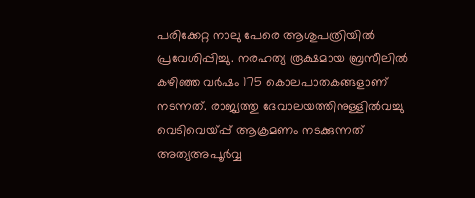പരിക്കേറ്റ നാലു പേരെ ആശുപത്രിയില്‍ പ്രവേശിപ്പിച്ചു. നരഹത്യ രൂക്ഷമായ ബ്രസീലിൽ കഴിഞ്ഞ വർഷം 175 കൊലപാതകങ്ങളാണ് നടന്നത്. രാജ്യത്തു ദേവാലയത്തിനുള്ളിൽവച്ചു വെടിവെയ്പ്പ് ആക്രമണം നടക്കുന്നത് അത്യഅപൂർവ്വ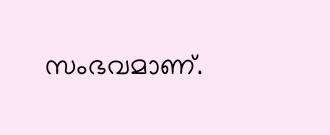സംഭവമാണ്.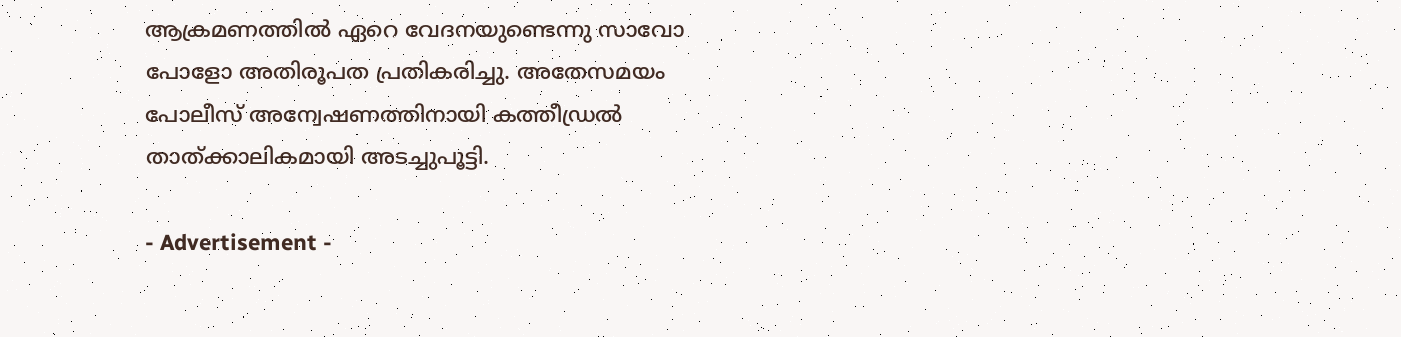ആക്രമണത്തിൽ ഏറെ വേദനയുണ്ടെന്നു സാവോ പോളോ അതിരൂപത പ്രതികരിച്ചു. അതേസമയം പോലീസ് അന്വേഷണത്തിനായി കത്തീഡ്രൽ താത്ക്കാലികമായി അടച്ചുപൂട്ടി.

- Advertisement -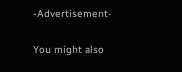-Advertisement-

You might also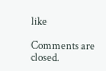like

Comments are closed.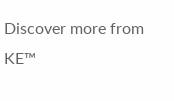Discover more from KE™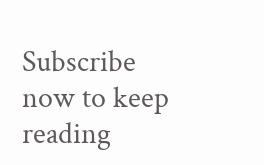Subscribe now to keep reading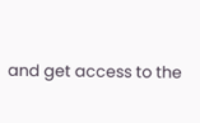and get access to the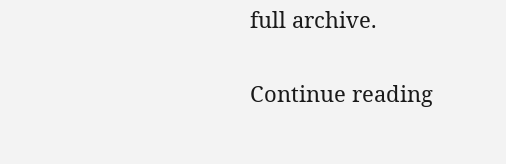full archive.

Continue reading